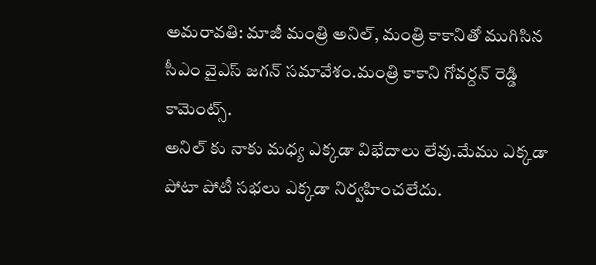అమరావతి: మాజీ మంత్రి అనిల్, మంత్రి కాకానితో ముగిసిన సీఎం వైఎస్ జగన్ సమావేశం.మంత్రి కాకాని గోవర్దన్ రెడ్డి కామెంట్స్.
అనిల్ కు నాకు మధ్య ఎక్కడా విభేదాలు లేవు.మేము ఎక్కడా పోటా పోటీ సభలు ఎక్కడా నిర్వహించలేదు.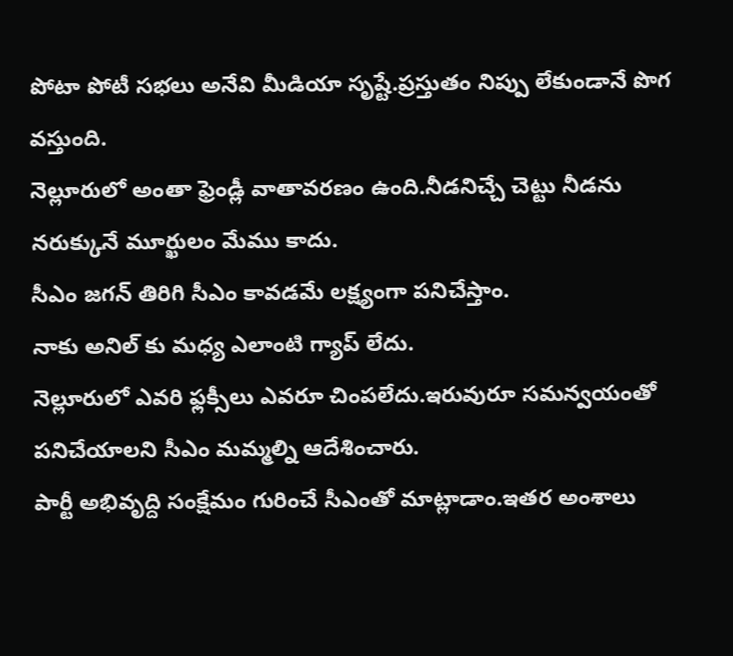పోటా పోటీ సభలు అనేవి మీడియా సృష్టే.ప్రస్తుతం నిప్పు లేకుండానే పొగ వస్తుంది.
నెల్లూరులో అంతా ఫ్రెండ్లీ వాతావరణం ఉంది.నీడనిచ్చే చెట్టు నీడను నరుక్కునే మూర్ఖులం మేము కాదు.
సీఎం జగన్ తిరిగి సీఎం కావడమే లక్ష్యంగా పనిచేస్తాం.
నాకు అనిల్ కు మధ్య ఎలాంటి గ్యాప్ లేదు.
నెల్లూరులో ఎవరి ఫ్లక్సీలు ఎవరూ చింపలేదు.ఇరువురూ సమన్వయంతో పనిచేయాలని సీఎం మమ్మల్ని ఆదేశించారు.
పార్టీ అభివృద్ది సంక్షేమం గురించే సీఎంతో మాట్లాడాం.ఇతర అంశాలు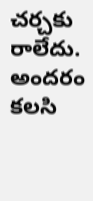చర్చకు రాలేదు.
అందరం కలసి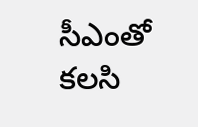సీఎంతో కలసి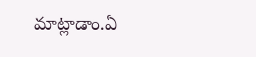మాట్లాడాం.ఏ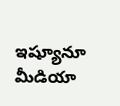ఇష్యూనూ మీడియా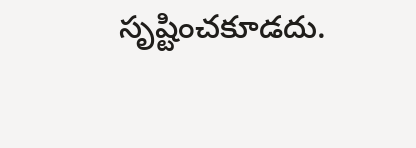సృష్టించకూడదు.